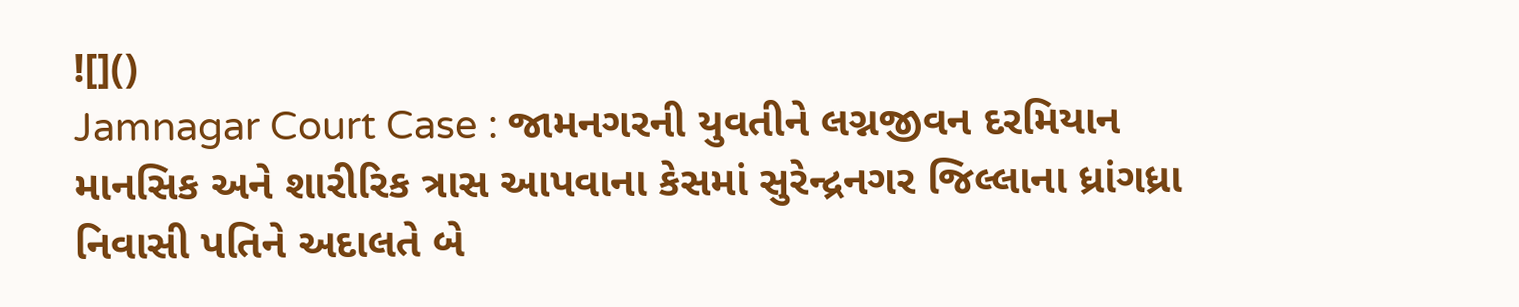![]()
Jamnagar Court Case : જામનગરની યુવતીને લગ્નજીવન દરમિયાન માનસિક અને શારીરિક ત્રાસ આપવાના કેસમાં સુરેન્દ્રનગર જિલ્લાના ધ્રાંગધ્રા નિવાસી પતિને અદાલતે બે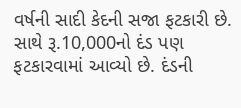વર્ષની સાદી કેદની સજા ફટકારી છે. સાથે રૂ.10,000નો દંડ પણ ફટકારવામાં આવ્યો છે. દંડની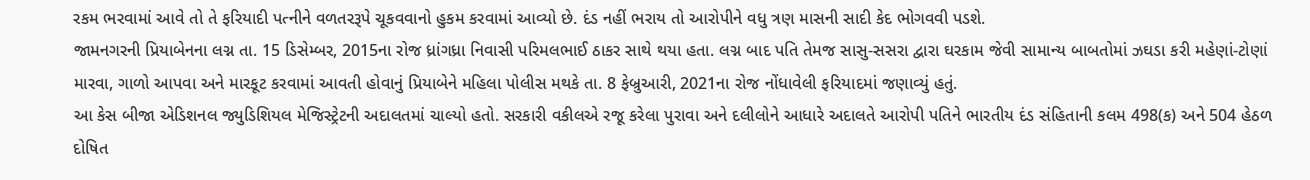રકમ ભરવામાં આવે તો તે ફરિયાદી પત્નીને વળતરરૂપે ચૂકવવાનો હુકમ કરવામાં આવ્યો છે. દંડ નહીં ભરાય તો આરોપીને વધુ ત્રણ માસની સાદી કેદ ભોગવવી પડશે.
જામનગરની પ્રિયાબેનના લગ્ન તા. 15 ડિસેમ્બર, 2015ના રોજ ધ્રાંગધ્રા નિવાસી પરિમલભાઈ ઠાકર સાથે થયા હતા. લગ્ન બાદ પતિ તેમજ સાસુ-સસરા દ્વારા ઘરકામ જેવી સામાન્ય બાબતોમાં ઝઘડા કરી મહેણાં-ટોણાં મારવા, ગાળો આપવા અને મારકૂટ કરવામાં આવતી હોવાનું પ્રિયાબેને મહિલા પોલીસ મથકે તા. 8 ફેબ્રુઆરી, 2021ના રોજ નોંધાવેલી ફરિયાદમાં જણાવ્યું હતું.
આ કેસ બીજા એડિશનલ જ્યુડિશિયલ મેજિસ્ટ્રેટની અદાલતમાં ચાલ્યો હતો. સરકારી વકીલએ રજૂ કરેલા પુરાવા અને દલીલોને આધારે અદાલતે આરોપી પતિને ભારતીય દંડ સંહિતાની કલમ 498(ક) અને 504 હેઠળ દોષિત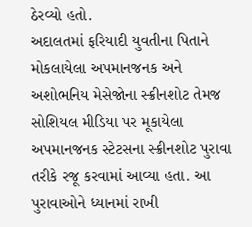ઠેરવ્યો હતો.
અદાલતમાં ફરિયાદી યુવતીના પિતાને મોકલાયેલા અપમાનજનક અને અશોભનિય મેસેજોના સ્ક્રીનશોટ તેમજ સોશિયલ મીડિયા પર મૂકાયેલા અપમાનજનક સ્ટેટસના સ્ક્રીનશોટ પુરાવા તરીકે રજૂ કરવામાં આવ્યા હતા. આ પુરાવાઓને ધ્યાનમાં રાખી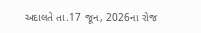અદાલતે તા.17 જૂન, 2026ના રોજ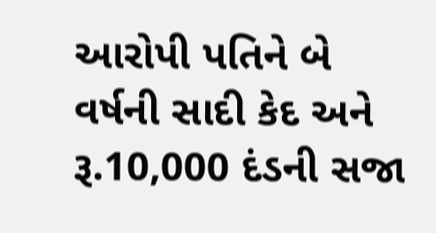આરોપી પતિને બે વર્ષની સાદી કેદ અને રૂ.10,000 દંડની સજા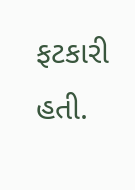ફટકારી હતી.